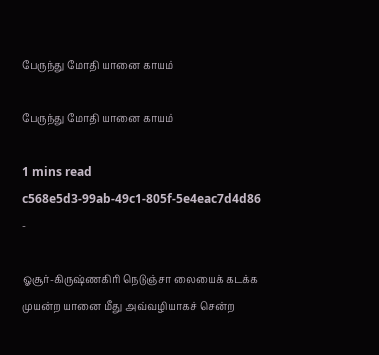பேருந்து மோதி யானை காயம்

பேருந்து மோதி யானை காயம்

1 mins read
c568e5d3-99ab-49c1-805f-5e4eac7d4d86
-

ஓசூர்-கிருஷ்ணகிரி நெடுஞ்சா லையைக் கடக்க முயன்ற யானை மீது அவ்வழியாகச் சென்ற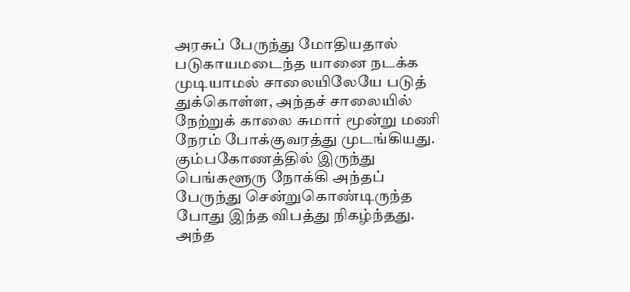அரசுப் பேருந்து மோதியதால் படுகாயமடைந்த யானை நடக்க முடியாமல் சாலையிலேயே படுத் துக்கொள்ள, அந்தச் சாலையில் நேற்றுக் காலை சுமார் மூன்று மணி நேரம் போக்குவரத்து முடங்கியது. கும்பகோணத்தில் இருந்து பெங்களூரு நோக்கி அந்தப் பேருந்து சென்றுகொண்டிருந்த போது இந்த விபத்து நிகழ்ந்தது. அந்த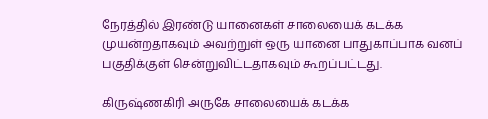நேரத்தில் இரண்டு யானைகள் சாலையைக் கடக்க முயன்றதாகவும் அவற்றுள் ஒரு யானை பாதுகாப்பாக வனப் பகுதிக்குள் சென்றுவிட்டதாகவும் கூறப்பட்டது.

கிருஷ்ணகிரி அருகே சாலையைக் கடக்க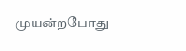முயன்றபோது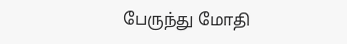பேருந்து மோதி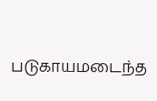படுகாயமடைந்த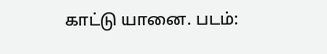காட்டு யானை. படம்: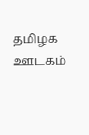தமிழக ஊடகம்